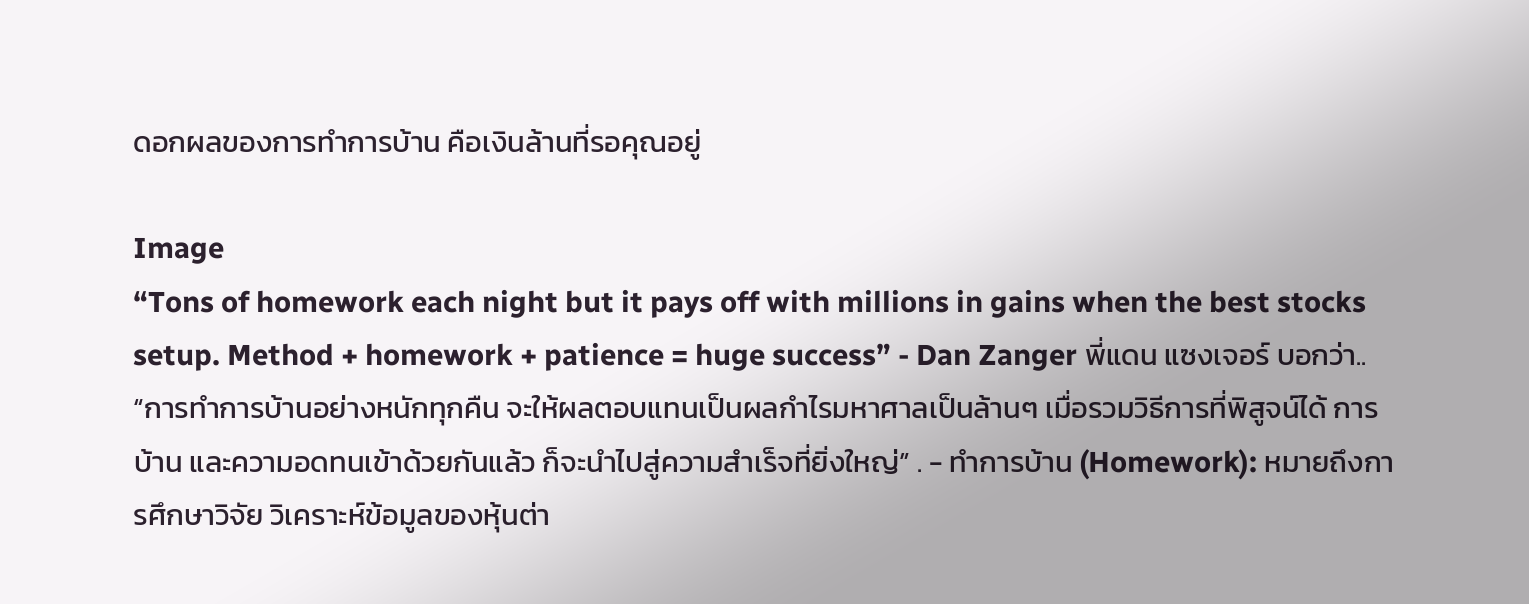ดอกผลของการทำการบ้าน คือเงินล้านที่รอคุณอยู่

Image
“Tons of homework each night but it pays off with millions in gains when the best stocks setup. Method + homework + patience = huge success” - Dan Zanger พี่แดน แซงเจอร์ บอกว่า.. “การทำการบ้านอย่างหนักทุกคืน จะให้ผลตอบแทนเป็นผลกำไรมหาศาลเป็นล้านๆ เมื่อรวมวิธีการที่พิสูจน์ได้ การบ้าน และความอดทนเข้าด้วยกันแล้ว ก็จะนำไปสู่ความสำเร็จที่ยิ่งใหญ่” . - ทำการบ้าน (Homework): หมายถึงการศึกษาวิจัย วิเคราะห์ข้อมูลของหุ้นต่า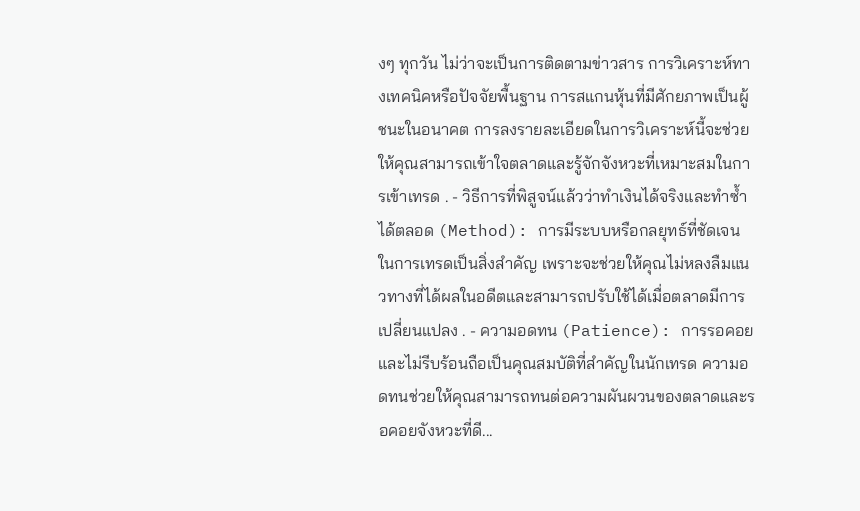งๆ ทุกวัน ไม่ว่าจะเป็นการติดตามข่าวสาร การวิเคราะห์ทางเทคนิคหรือปัจจัยพื้นฐาน การสแกนหุ้นที่มีศักยภาพเป็นผู้ชนะในอนาคต การลงรายละเอียดในการวิเคราะห์นี้จะช่วยให้คุณสามารถเข้าใจตลาดและรู้จักจังหวะที่เหมาะสมในการเข้าเทรด . - วิธีการที่พิสูจน์แล้วว่าทำเงินได้จริงและทำซ้ำได้ตลอด (Method): การมีระบบหรือกลยุทธ์ที่ชัดเจนในการเทรดเป็นสิ่งสำคัญ เพราะจะช่วยให้คุณไม่หลงลืมแนวทางที่ได้ผลในอดีตและสามารถปรับใช้ได้เมื่อตลาดมีการเปลี่ยนแปลง . - ความอดทน (Patience): การรอคอยและไม่รีบร้อนถือเป็นคุณสมบัติที่สำคัญในนักเทรด ความอดทนช่วยให้คุณสามารถทนต่อความผันผวนของตลาดและรอคอยจังหวะที่ดี...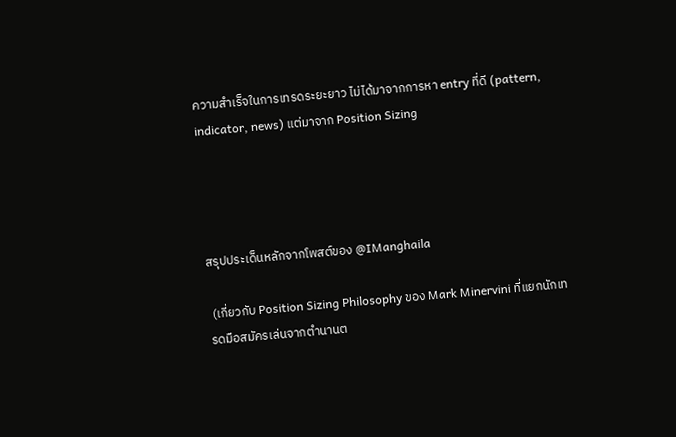ความสำเร็จในการเทรดระยะยาว ไม่ได้มาจากการหา entry ที่ดี (pattern, indicator, news) แต่มาจาก Position Sizing




สรุปประเด็นหลักจากโพสต์ของ @IManghaila

 (เกี่ยวกับ Position Sizing Philosophy ของ Mark Minervini ที่แยกนักเทรดมือสมัครเล่นจากตำนานต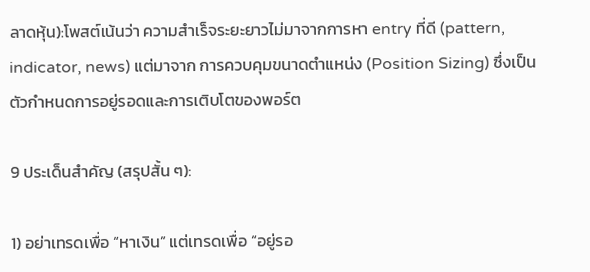ลาดหุ้น):โพสต์เน้นว่า ความสำเร็จระยะยาวไม่มาจากการหา entry ที่ดี (pattern, indicator, news) แต่มาจาก การควบคุมขนาดตำแหน่ง (Position Sizing) ซึ่งเป็นตัวกำหนดการอยู่รอดและการเติบโตของพอร์ต

9 ประเด็นสำคัญ (สรุปสั้น ๆ):

1) อย่าเทรดเพื่อ “หาเงิน” แต่เทรดเพื่อ “อยู่รอ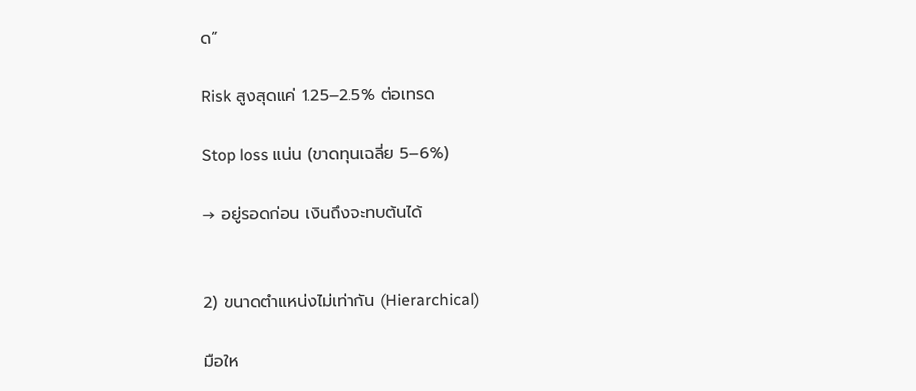ด”

Risk สูงสุดแค่ 1.25–2.5% ต่อเทรด

Stop loss แน่น (ขาดทุนเฉลี่ย 5–6%)

→ อยู่รอดก่อน เงินถึงจะทบต้นได้


2) ขนาดตำแหน่งไม่เท่ากัน (Hierarchical)

มือให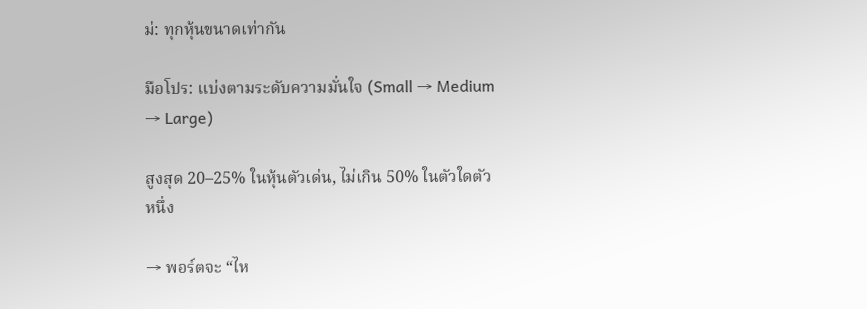ม่: ทุกหุ้นขนาดเท่ากัน

มือโปร: แบ่งตามระดับความมั่นใจ (Small → Medium → Large)

สูงสุด 20–25% ในหุ้นตัวเด่น, ไม่เกิน 50% ในตัวใดตัวหนึ่ง

→ พอร์ตจะ “ไห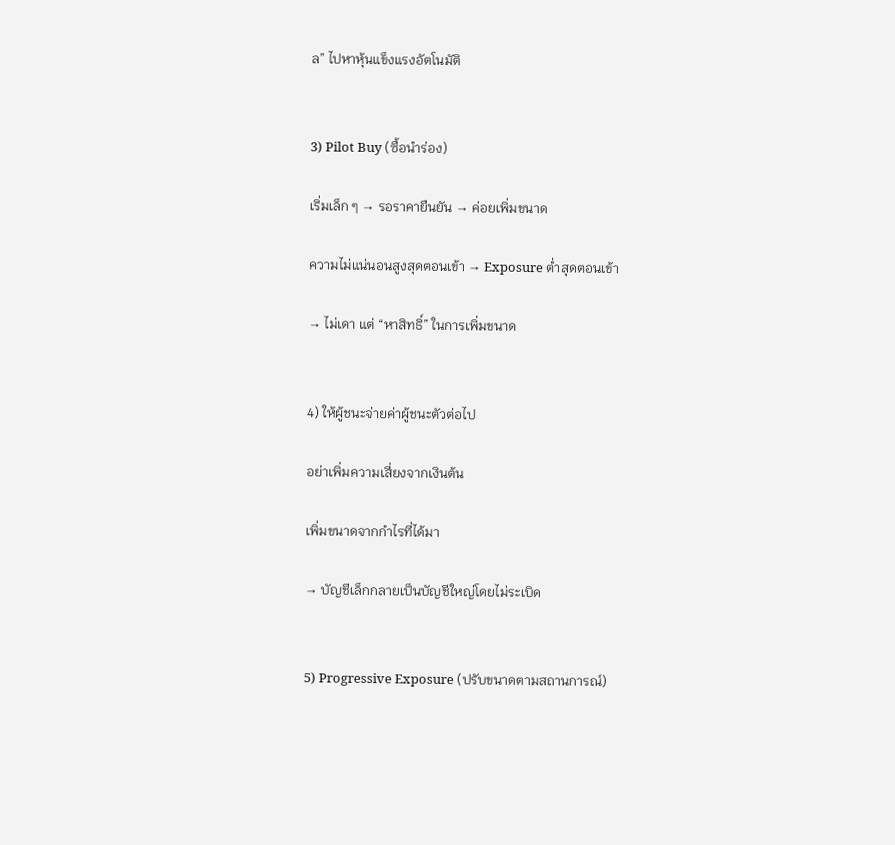ล” ไปหาหุ้นแข็งแรงอัตโนมัติ


3) Pilot Buy (ซื้อนำร่อง)

เริ่มเล็ก ๆ → รอราคายืนยัน → ค่อยเพิ่มขนาด

ความไม่แน่นอนสูงสุดตอนเข้า → Exposure ต่ำสุดตอนเข้า

→ ไม่เดา แต่ “หาสิทธิ์” ในการเพิ่มขนาด


4) ให้ผู้ชนะจ่ายค่าผู้ชนะตัวต่อไป

อย่าเพิ่มความเสี่ยงจากเงินต้น

เพิ่มขนาดจากกำไรที่ได้มา

→ บัญชีเล็กกลายเป็นบัญชีใหญ่โดยไม่ระเบิด


5) Progressive Exposure (ปรับขนาดตามสถานการณ์)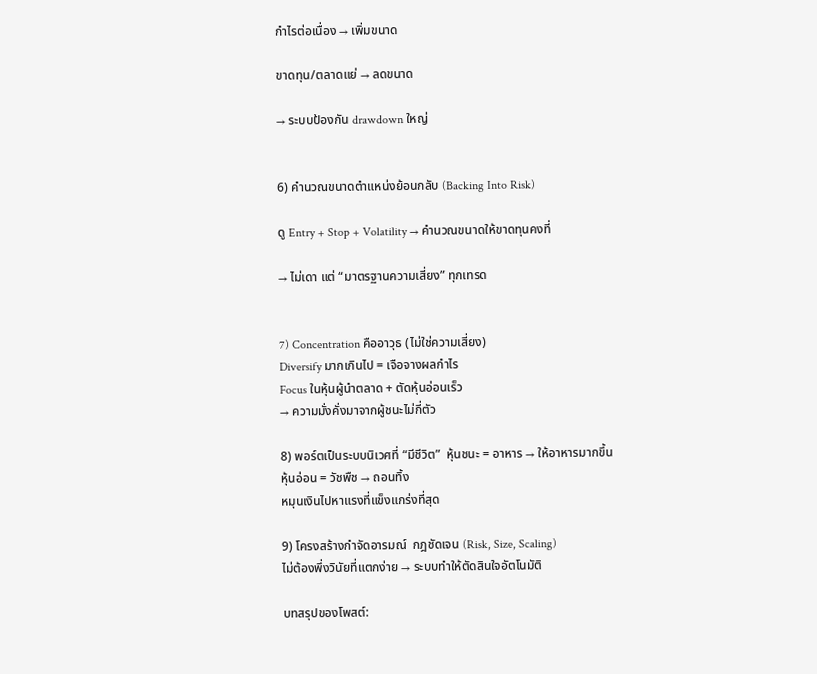กำไรต่อเนื่อง → เพิ่มขนาด

ขาดทุน/ตลาดแย่ → ลดขนาด

→ ระบบป้องกัน drawdown ใหญ่


6) คำนวณขนาดตำแหน่งย้อนกลับ (Backing Into Risk)

ดู Entry + Stop + Volatility → คำนวณขนาดให้ขาดทุนคงที่

→ ไม่เดา แต่ “มาตรฐานความเสี่ยง” ทุกเทรด


7) Concentration คืออาวุธ (ไม่ใช่ความเสี่ยง)
Diversify มากเกินไป = เจือจางผลกำไร
Focus ในหุ้นผู้นำตลาด + ตัดหุ้นอ่อนเร็ว
→ ความมั่งคั่งมาจากผู้ชนะไม่กี่ตัว

8) พอร์ตเป็นระบบนิเวศที่ “มีชีวิต”  หุ้นชนะ = อาหาร → ให้อาหารมากขึ้น
หุ้นอ่อน = วัชพืช → ถอนทิ้ง
หมุนเงินไปหาแรงที่แข็งแกร่งที่สุด

9) โครงสร้างกำจัดอารมณ์  กฎชัดเจน (Risk, Size, Scaling)
ไม่ต้องพึ่งวินัยที่แตกง่าย → ระบบทำให้ตัดสินใจอัตโนมัติ

บทสรุปของโพสต์: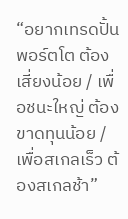“อยากเทรดปั้นพอร์ตโต ต้องเสี่ยงน้อย / เพื่อชนะใหญ่ ต้องขาดทุนน้อย / เพื่อสเกลเร็ว ต้องสเกลช้า”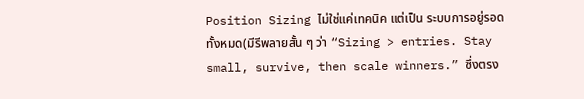Position Sizing ไม่ใช่แค่เทคนิค แต่เป็น ระบบการอยู่รอดทั้งหมด(มีรีพลายสั้น ๆ ว่า “Sizing > entries. Stay small, survive, then scale winners.” ซึ่งตรง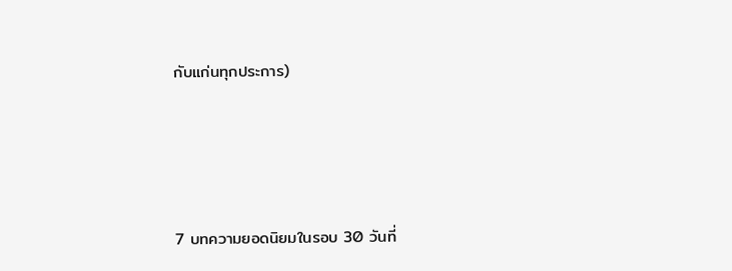กับแก่นทุกประการ)




7 บทความยอดนิยมในรอบ 30 วันที่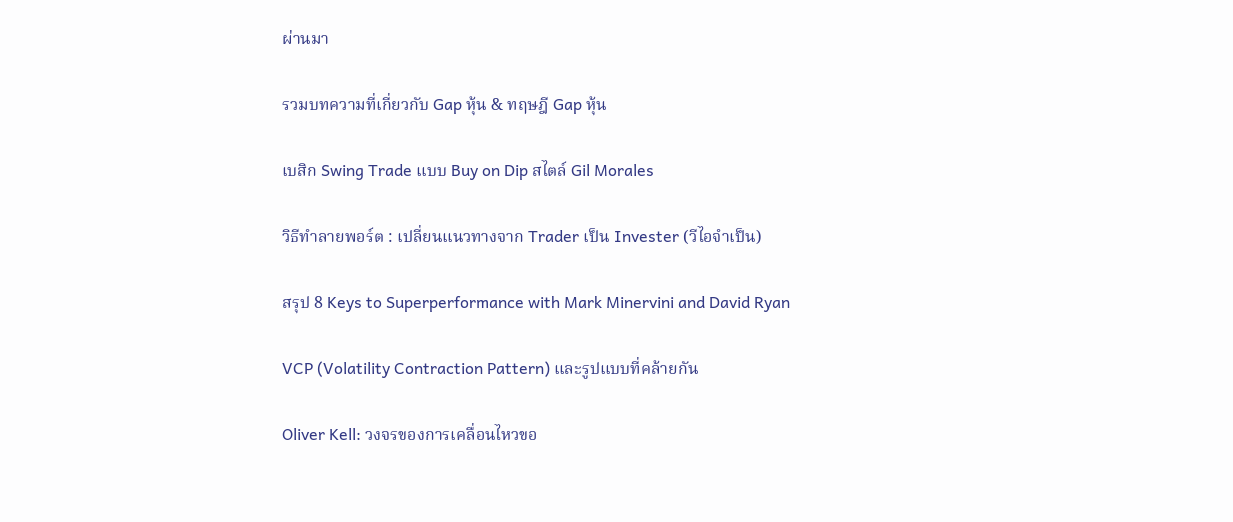ผ่านมา

รวมบทความที่เกี่ยวกับ Gap หุ้น & ทฤษฎี Gap หุ้น

เบสิก Swing Trade แบบ Buy on Dip สไตล์ Gil Morales

วิธีทำลายพอร์ต : เปลี่ยนแนวทางจาก Trader เป็น Invester (วีไอจำเป็น)

สรุป 8 Keys to Superperformance with Mark Minervini and David Ryan

VCP (Volatility Contraction Pattern) และรูปแบบที่คล้ายกัน

Oliver Kell: วงจรของการเคลื่อนไหวขอ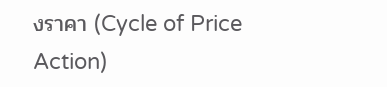งราคา (Cycle of Price Action)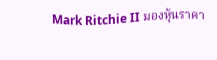Mark Ritchie II มองหุ้นราคา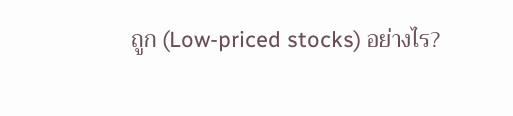ถูก (Low-priced stocks) อย่างไร?